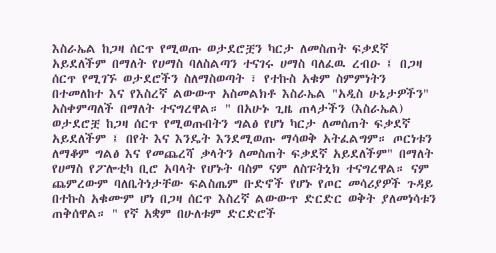እስራኤል ከጋዛ ሰርጥ የሚወጡ ወታደሮቿን ካርታ ለመስጠት ፍቃደኛ አይደለችም በማለት የሀማስ ባለስልጣን ተናገሩ ሀማስ ባለፈዉ ረብዑ ፤ በጋዛ ሰርጥ የሚገኙ ወታደሮችን ስለማስወጣት ፣ የተኩስ አቁም ስምምነትን በተመለከተ እና የእስረኛ ልውውጥ አስመልክቶ እስራኤል "አዲስ ሁኔታዎችን" አስቀምጣለች በማለት ተናግረዋል። " በአሁኑ ጊዜ ጠላታችን (እስራኤል) ወታደሮቿ ከጋዛ ሰርጥ የሚወጡበትን ግልፅ የሆነ ካርታ ለመሰጠት ፍቃደኛ አይደለችም ፤ በየት እና እንዴት እንደሚወጡ ማሳወቅ አትፈልግም። ጦርነቱን ለማቆም ግልፅ እና የመጨረሻ ቃላትን ለመስጠት ፍቃደኛ አይደለችም" በማለት የሀማስ የፖሎቲካ ቢሮ አባላት የሆኑት ባስም ናም ለስፑትኒክ ተናግረዋል። ናም ጨምረውም ባለቤትነታቸው ፍልስጤም ቡድኖች የሆኑ የጦር መሳሪያዎች ጉዳይ በተኩስ አቁሙም ሆነ በጋዛ ሰርጥ እስረኛ ልውውጥ ድርድር ወቅት ያለመነሳቱን ጠቅሰዋል። " የኛ አቋም በሁለቱም ድርድሮች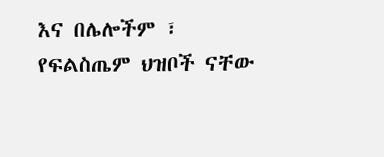እና በሌሎችም ፣ የፍልስጤም ህዝቦች ናቸው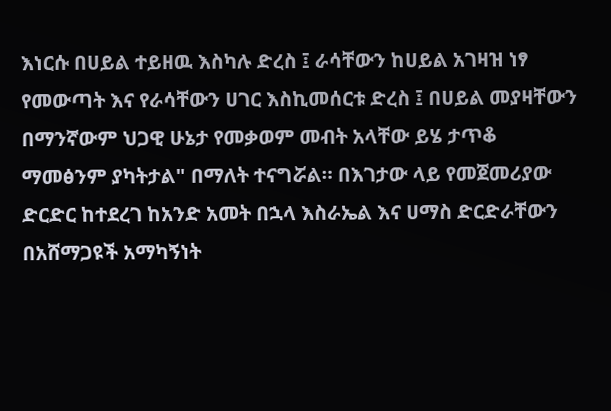እነርሱ በሀይል ተይዘዉ እስካሉ ድረስ ፤ ራሳቸውን ከሀይል አገዛዝ ነፃ የመውጣት እና የራሳቸውን ሀገር እስኪመሰርቱ ድረስ ፤ በሀይል መያዛቸውን በማንኛውም ህጋዊ ሁኔታ የመቃወም መብት አላቸው ይሄ ታጥቆ ማመፅንም ያካትታል" በማለት ተናግሯል። በእገታው ላይ የመጀመሪያው ድርድር ከተደረገ ከአንድ አመት በኋላ እስራኤል እና ሀማስ ድርድራቸውን በአሸማጋዩች አማካኝነት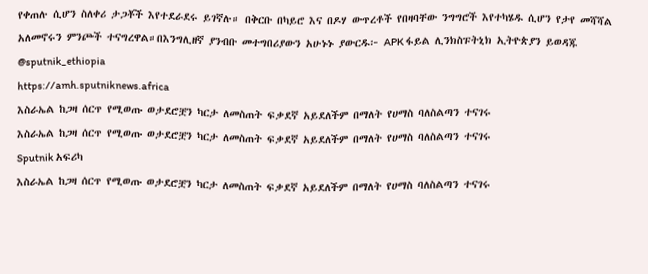የቀጠሉ ሲሆን ስለቀሪ ታጋቾች እየተደራደሩ ይገኛሉ። በቅርቡ በካይሮ እና በዶሃ ውጥረቶች የበዛባቸው ንግግሮች እየተካሄዱ ሲሆን የታየ መሻሻል አለመኖሩን ምንጮች ተናግረዋል።በእንግሊዘኛ ያንብቡ መተግበሪያውን አሁኑኑ ያውርዱ፦ APK ፋይል ሊንክስፑትኒክ ኢትዮጵያን ይወዳጁ @sputnik_ethiopia
https://amh.sputniknews.africa
እስራኤል ከጋዛ ሰርጥ የሚወጡ ወታደሮቿን ካርታ ለመስጠት ፍቃደኛ አይደለችም በማለት የሀማስ ባለስልጣን ተናገሩ
እስራኤል ከጋዛ ሰርጥ የሚወጡ ወታደሮቿን ካርታ ለመስጠት ፍቃደኛ አይደለችም በማለት የሀማስ ባለስልጣን ተናገሩ
Sputnik አፍሪካ
እስራኤል ከጋዛ ሰርጥ የሚወጡ ወታደሮቿን ካርታ ለመስጠት ፍቃደኛ አይደለችም በማለት የሀማስ ባለስልጣን ተናገሩ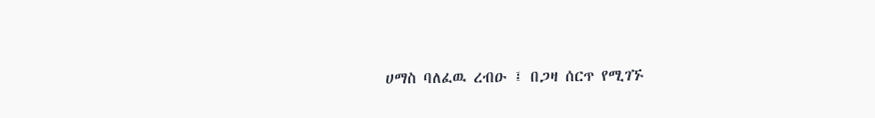ሀማስ ባለፈዉ ረብዑ ፤ በጋዛ ሰርጥ የሚገኙ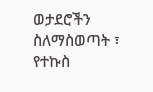ወታደሮችን ስለማስወጣት ፣ የተኩስ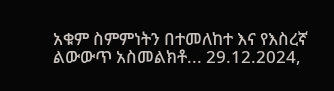አቁም ስምምነትን በተመለከተ እና የእስረኛ ልውውጥ አስመልክቶ... 29.12.2024,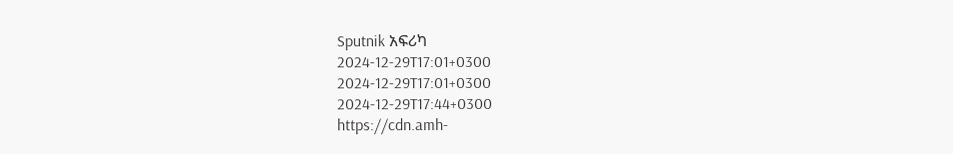Sputnik አፍሪካ
2024-12-29T17:01+0300
2024-12-29T17:01+0300
2024-12-29T17:44+0300
https://cdn.amh-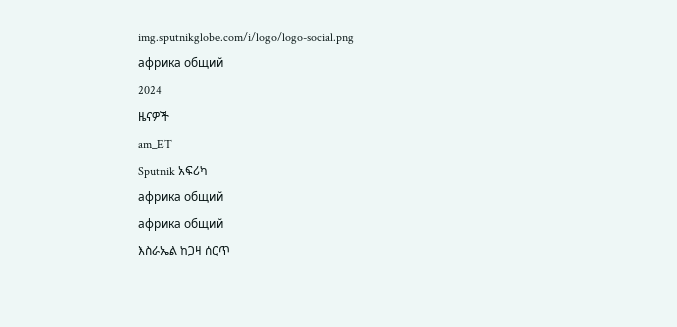img.sputnikglobe.com/i/logo/logo-social.png
африка общий
2024
ዜናዎች
am_ET
Sputnik አፍሪካ
африка общий
африка общий
እስራኤል ከጋዛ ሰርጥ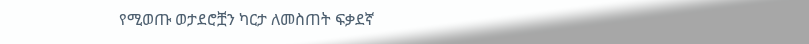የሚወጡ ወታደሮቿን ካርታ ለመስጠት ፍቃደኛ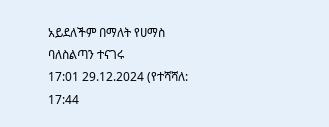አይደለችም በማለት የሀማስ ባለስልጣን ተናገሩ
17:01 29.12.2024 (የተሻሻለ: 17:44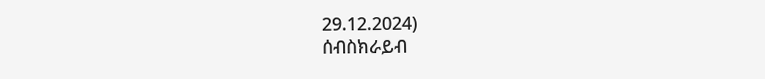29.12.2024)
ሰብስክራይብ